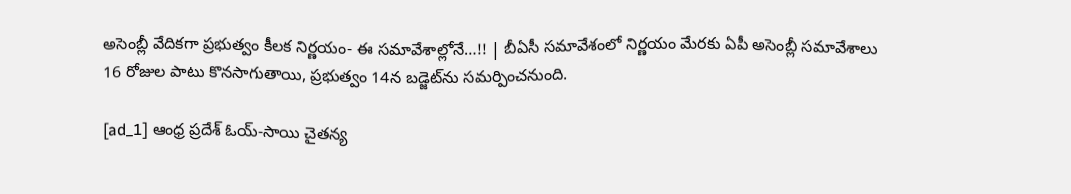అసెంబ్లీ వేదికగా ప్రభుత్వం కీలక నిర్ణయం- ఈ సమావేశాల్లోనే…!! | బీఏసీ సమావేశంలో నిర్ణయం మేరకు ఏపీ అసెంబ్లీ సమావేశాలు 16 రోజుల పాటు కొనసాగుతాయి, ప్రభుత్వం 14న బడ్జెట్‌ను సమర్పించనుంది.

[ad_1] ఆంధ్ర ప్రదేశ్ ఓయ్-సాయి చైతన్య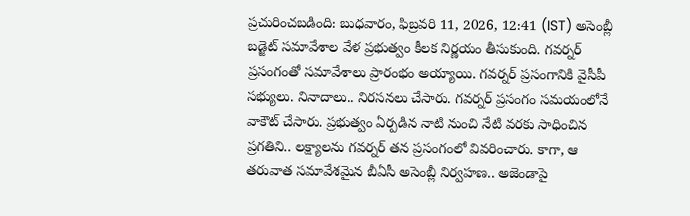ప్రచురించబడింది: బుధవారం, ఫిబ్రవరి 11, 2026, 12:41 (IST) అసెంబ్లీ బడ్జెట్ సమావేశాల వేళ ప్రభుత్వం కీలక నిర్ణయం తీసుకుంది. గవర్నర్ ప్రసంగంతో సమావేశాలు ప్రారంభం అయ్యాయి. గవర్నర్ ప్రసంగానికి వైసీపీ సభ్యులు. నినాదాలు.. నిరసనలు చేసారు. గవర్నర్ ప్రసంగం సమయంలోనే వాకౌట్ చేసారు. ప్రభుత్వం ఏర్పడిన నాటి నుంచి నేటి వరకు సాధించిన ప్రగతిని.. లక్ష్యాలను గవర్నర్ తన ప్రసంగంలో వివరించారు. కాగా, ఆ తరువాత సమావేశమైన బీఏసీ అసెంబ్లీ నిర్వహణ.. అజెండాపై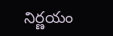నిర్ణయం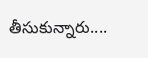తీసుకున్నారు....